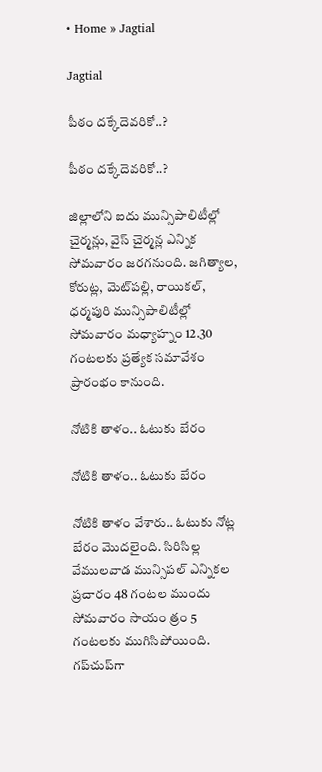• Home » Jagtial

Jagtial

పీఠం దక్కేదెవరికో..?

పీఠం దక్కేదెవరికో..?

జిల్లాలోని ఐదు మున్సిపాలిటీల్లో చైర్మన్లు, వైస్‌ చైర్మన్ల ఎన్నిక సోమవారం జరగనుంది. జగిత్యాల, కోరుట్ల, మెట్‌పల్లి, రాయికల్‌, ధర్మపురి మున్సిపాలిటీల్లో సోమవారం మధ్యాహ్నం 12.30 గంటలకు ప్రత్యేక సమావేశం ప్రారంభం కానుంది.

నోటికి తాళం.. ఓటుకు బేరం

నోటికి తాళం.. ఓటుకు బేరం

నోటికి తాళం వేశారు.. ఓటుకు నోట్ల బేరం మొదలైంది. సిరిసిల్ల వేములవాడ మున్సిపల్‌ ఎన్నికల ప్రచారం 48 గంటల ముందు సోమవారం సాయం త్రం 5 గంటలకు ముగిసిపోయింది. గప్‌చుప్‌గా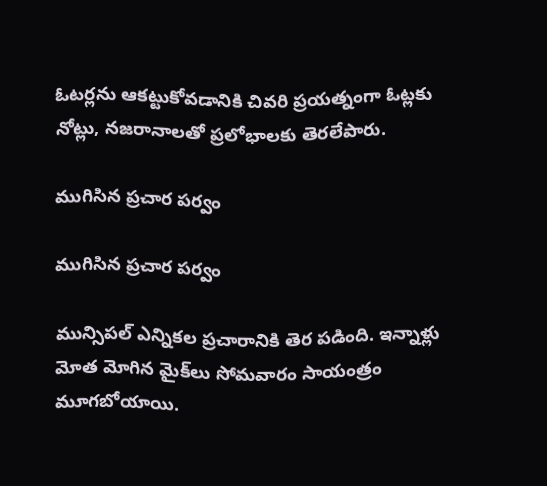ఓటర్లను ఆకట్టుకోవడానికి చివరి ప్రయత్నంగా ఓట్లకు నోట్లు, నజరానాలతో ప్రలోభాలకు తెరలేపారు.

ముగిసిన ప్రచార పర్వం

ముగిసిన ప్రచార పర్వం

మున్సిపల్‌ ఎన్నికల ప్రచారానికి తెర పడింది. ఇన్నాళ్లు మోత మోగిన మైక్‌లు సోమవారం సాయంత్రం మూగబోయాయి.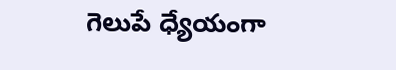గెలుపే ధ్యేయంగా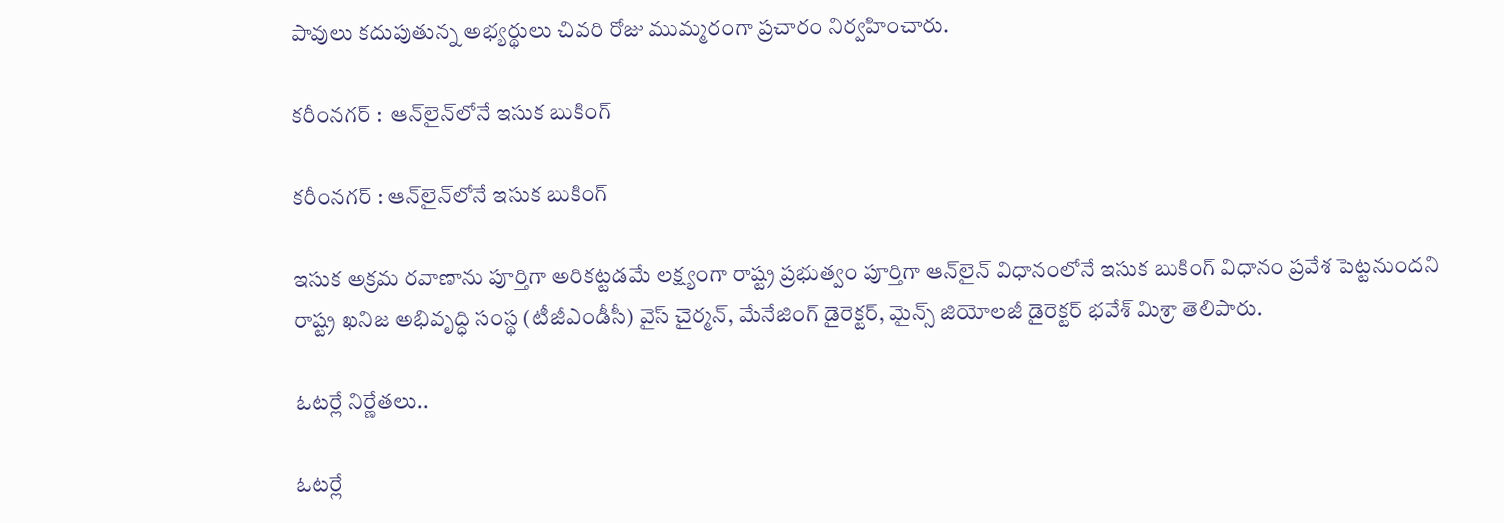పావులు కదుపుతున్న అభ్యర్థులు చివరి రోజు ముమ్మరంగా ప్రచారం నిర్వహించారు.

కరీంనగర్‌ :  ఆన్‌లైన్‌లోనే ఇసుక బుకింగ్‌

కరీంనగర్‌ : ఆన్‌లైన్‌లోనే ఇసుక బుకింగ్‌

ఇసుక అక్రమ రవాణాను పూర్తిగా అరికట్టడమే లక్ష్యంగా రాష్ట్ర ప్రభుత్వం పూర్తిగా ఆన్‌లైన్‌ విధానంలోనే ఇసుక బుకింగ్‌ విధానం ప్రవేశ పెట్టనుందని రాష్ట్ర ఖనిజ అభివృద్ధి సంస్థ (టీజీఎండీసీ) వైస్‌ చైర్మన్‌, మేనేజింగ్‌ డైరెక్టర్‌, మైన్స్‌ జియోలజీ డైరెక్టర్‌ భవేశ్‌ మిశ్రా తెలిపారు.

ఓటర్లే నిర్ణేతలు..

ఓటర్లే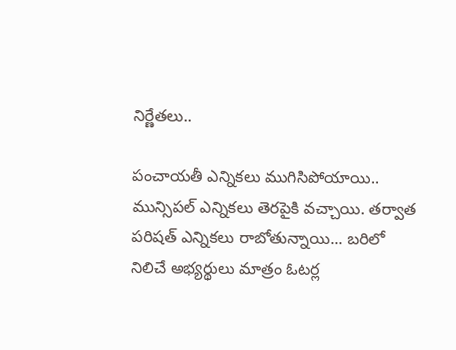నిర్ణేతలు..

పంచాయతీ ఎన్నికలు ముగిసిపోయాయి.. మున్సిపల్‌ ఎన్నికలు తెరపైకి వచ్చాయి. తర్వాత పరిషత్‌ ఎన్నికలు రాబోతున్నాయి... బరిలో నిలిచే అభ్యర్థులు మాత్రం ఓటర్ల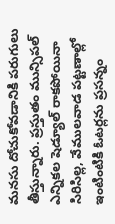మనసు దోచుకోవడానికి పరుగులు తీస్తున్నారు. ప్రస్తుతం మున్సిపల్‌ ఎన్నికల షెడ్యూల్‌ రాకపోయినా సిరిసిల్ల, వేములవాడ పట్టణాల్లో ఇంటింటికి ఓటర్లను ప్రసన్నం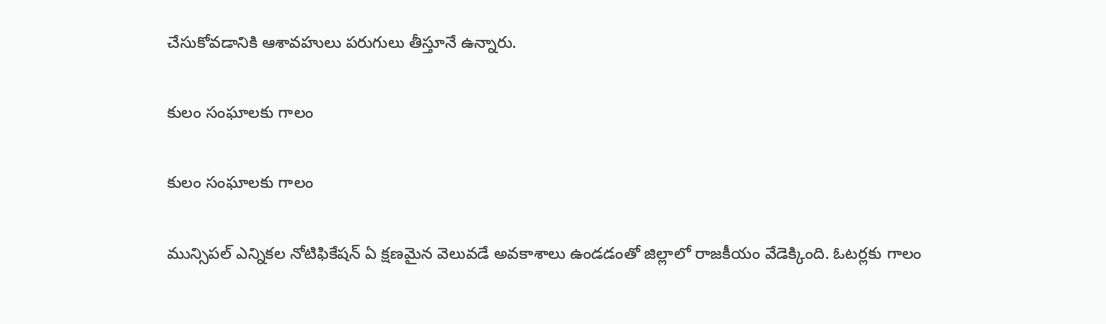చేసుకోవడానికి ఆశావహులు పరుగులు తీస్తూనే ఉన్నారు.

కులం సంఘాలకు గాలం

కులం సంఘాలకు గాలం

మున్సిపల్‌ ఎన్నికల నోటిఫికేషన్‌ ఏ క్షణమైన వెలువడే అవకాశాలు ఉండడంతో జిల్లాలో రాజకీయం వేడెక్కింది. ఓటర్లకు గాలం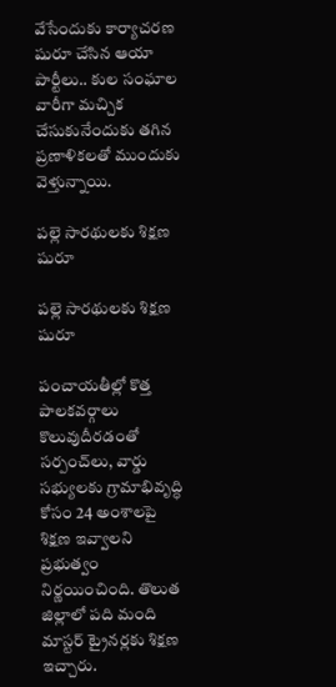వేసేందుకు కార్యాచరణ షురూ చేసిన ఆయా పార్టీలు.. కుల సంఘాల వారీగా మచ్చిక చేసుకునేందుకు తగిన ప్రణాళికలతో ముందుకు వెళ్తున్నాయి.

పల్లె సారథులకు శిక్షణ షురూ

పల్లె సారథులకు శిక్షణ షురూ

పంచాయతీల్లో కొత్త పాలకవర్గాలు కొలువుదీరడంతో సర్పంచ్‌లు, వార్డు సభ్యులకు గ్రామాభివృద్ధి కోసం 24 అంశాలపై శిక్షణ ఇవ్వాలని ప్రభుత్వం నిర్ణయించింది. తొలుత జిల్లాలో పది మంది మాస్టర్‌ ట్రైనర్లకు శిక్షణ ఇచ్చారు.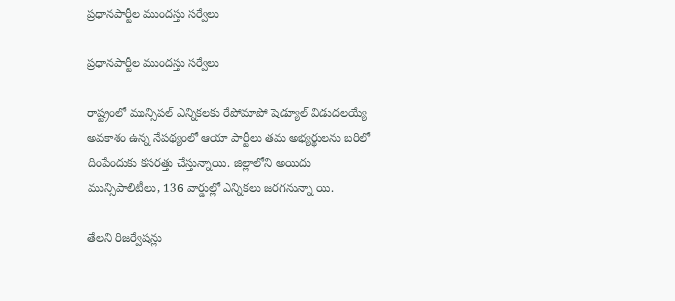ప్రధానపార్టీల ముందస్తు సర్వేలు

ప్రధానపార్టీల ముందస్తు సర్వేలు

రాష్ట్రంలో మున్సిపల్‌ ఎన్నికలకు రేపోమాపో షెడ్యూల్‌ విడుదలయ్యే అవకాశం ఉన్న నేపథ్యంలో ఆయా పార్టీలు తమ అభ్యర్థులను బరిలో దింపేందుకు కసరత్తు చేస్తున్నాయి. జిల్లాలోని అయిదు మున్సిపాలిటీలు, 136 వార్డుల్లో ఎన్నికలు జరగనున్నా యి.

తేలని రిజర్వేషన్లు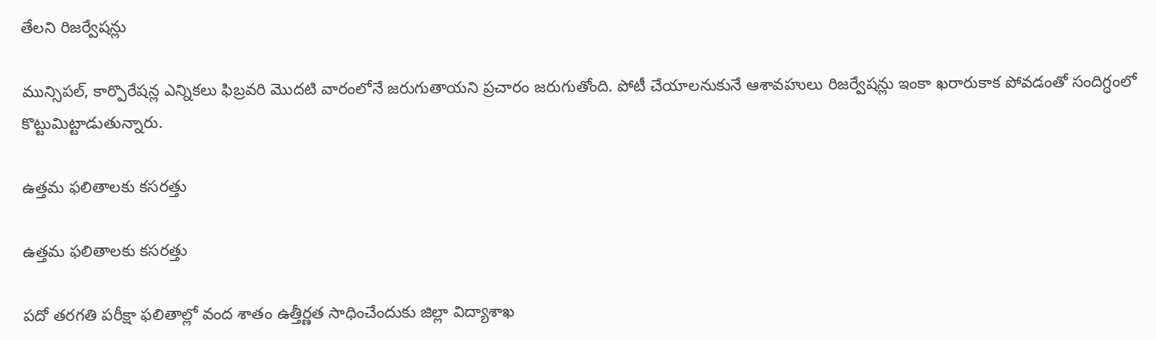తేలని రిజర్వేషన్లు

మున్సిపల్‌, కార్పొరేషన్ల ఎన్నికలు ఫిబ్రవరి మొదటి వారంలోనే జరుగుతాయని ప్రచారం జరుగుతోంది. పోటీ చేయాలనుకునే ఆశావహులు రిజర్వేషన్లు ఇంకా ఖరారుకాక పోవడంతో సందిగ్ధంలో కొట్టుమిట్టాడుతున్నారు.

ఉత్తమ ఫలితాలకు కసరత్తు

ఉత్తమ ఫలితాలకు కసరత్తు

పదో తరగతి పరీక్షా ఫలితాల్లో వంద శాతం ఉత్తీర్ణత సాధించేందుకు జిల్లా విద్యాశాఖ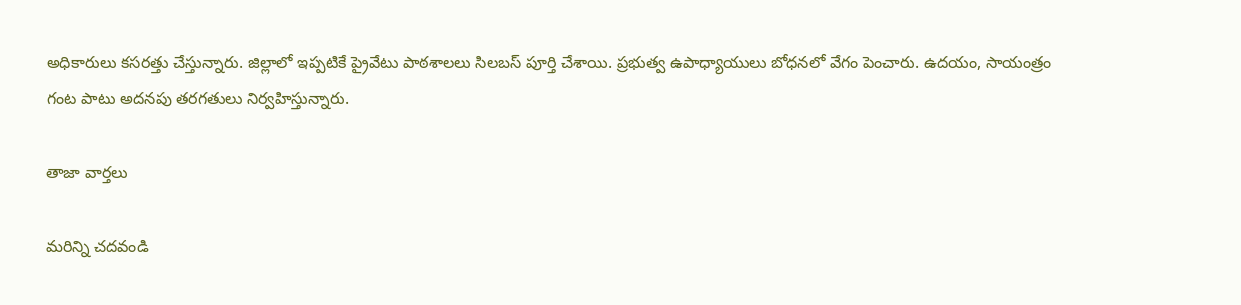అధికారులు కసరత్తు చేస్తున్నారు. జిల్లాలో ఇప్పటికే ప్రైవేటు పాఠశాలలు సిలబస్‌ పూర్తి చేశాయి. ప్రభుత్వ ఉపాధ్యాయులు బోధనలో వేగం పెంచారు. ఉదయం, సాయంత్రం గంట పాటు అదనపు తరగతులు నిర్వహిస్తున్నారు.

తాజా వార్తలు

మరిన్ని చదవండి